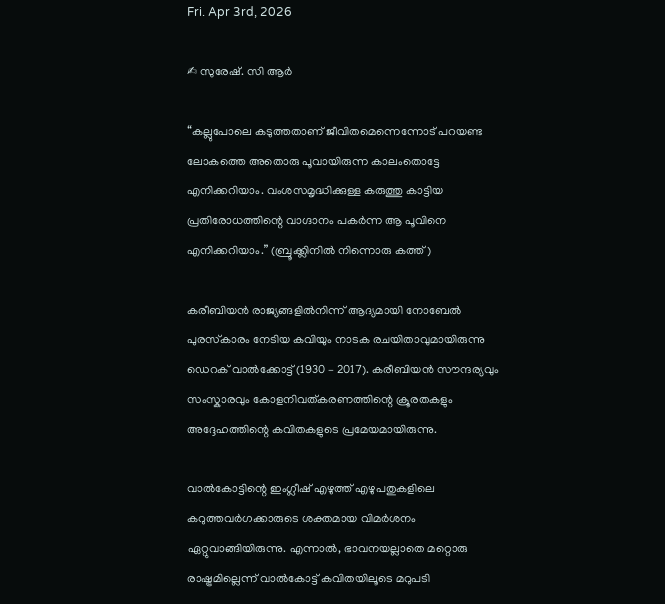Fri. Apr 3rd, 2026

✍ സുരേഷ്. സി ആർ

“കല്ലുപോലെ കടുത്തതാണ് ജീവിതമെന്നെന്നോട് പറയണ്ട ലോകത്തെ അതൊരു പൂവായിരുന്ന കാലംതൊട്ടേ എനിക്കറിയാം. വംശസമൃദ്ധിക്കുള്ള കരുത്തു കാട്ടിയ പ്രതിരോധത്തിന്റെ വാഗ്ദാനം പകർന്ന ആ പൂവിനെ എനിക്കറിയാം.” (ബ്രൂക്ക്ലിനിൽ നിന്നൊരു കത്ത്)

കരീബിയൻ രാജ്യങ്ങളിൽനിന്ന് ആദ്യമായി നോബേൽ പുരസ്‌കാരം നേടിയ കവിയും നാടക രചയിതാവുമായിരുന്നു ഡെറക് വാൽക്കോട്ട് (1930 – 2017). കരീബിയൻ സൗന്ദര്യവും സംസ്കാരവും കോളനിവത്കരണത്തിന്റെ ക്രൂരതകളും അദ്ദേഹത്തിന്റെ കവിതകളുടെ പ്രമേയമായിരുന്നു.

വാൽകോട്ടിന്റെ ഇംഗ്ലീഷ് എഴുത്ത് എഴുപതുകളിലെ കറുത്തവർഗക്കാരുടെ ശക്തമായ വിമർശനം ഏറ്റുവാങ്ങിയിരുന്നു. എന്നാൽ, ഭാവനയല്ലാതെ മറ്റൊരു രാഷ്ട്രമില്ലെന്ന് വാൽകോട്ട് കവിതയിലൂടെ മറുപടി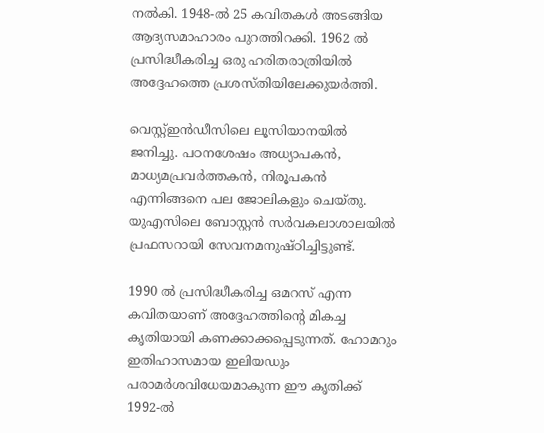നൽകി. 1948-ൽ 25 കവിതകൾ അടങ്ങിയ ആദ്യസമാഹാരം പുറത്തിറക്കി. 1962 ൽ പ്രസിദ്ധീകരിച്ച ഒരു ഹരിതരാത്രിയിൽ അദ്ദേഹത്തെ പ്രശസ്തിയിലേക്കുയർത്തി.

വെസ്റ്റ്ഇൻഡീസിലെ ലൂസിയാനയിൽ ജനിച്ചു. പഠനശേഷം അധ്യാപകൻ, മാധ്യമപ്രവർത്തകൻ, നിരൂപകൻ എന്നിങ്ങനെ പല ജോലികളും ചെയ്തു. യുഎസിലെ ബോസ്റ്റൻ സർവകലാശാലയിൽ പ്രഫസറായി സേവനമനുഷ്ഠിച്ചിട്ടുണ്ട്.

1990 ൽ പ്രസിദ്ധീകരിച്ച ഒമറസ് എന്ന കവിതയാണ് അദ്ദേഹത്തിന്റെ മികച്ച കൃതിയായി കണക്കാക്കപ്പെടുന്നത്. ഹോമറും ഇതിഹാസമായ ഇലിയഡും പരാമർശവിധേയമാകുന്ന ഈ കൃതിക്ക് 1992-ൽ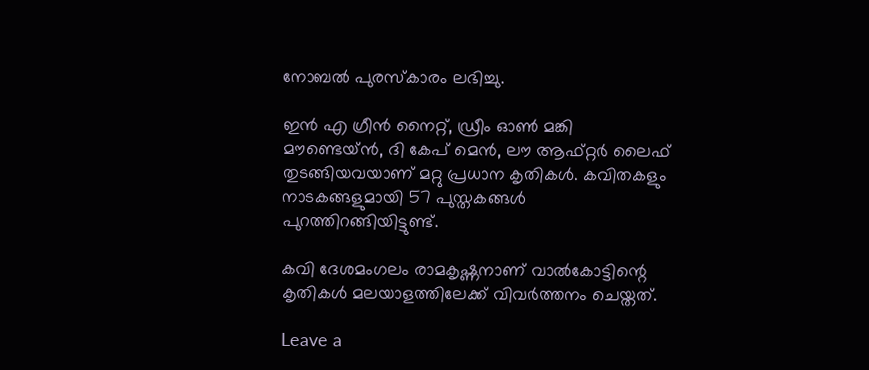നോബൽ പുരസ്കാരം ലഭിച്ചു.

ഇൻ എ ഗ്രീൻ നൈറ്റ്, ഡ്രീം ഓൺ മങ്കി മൗണ്ടെയ്ൻ, ദി കേപ് മെൻ, ലൗ ആഫ്റ്റർ ലൈഫ് തുടങ്ങിയവയാണ് മറ്റു പ്രധാന കൃതികൾ. കവിതകളും നാടകങ്ങളുമായി 57 പുസ്തകങ്ങൾ പുറത്തിറങ്ങിയിട്ടുണ്ട്.

കവി ദേശമംഗലം രാമകൃഷ്ണനാണ് വാൽകോട്ടിന്റെ കൃതികൾ മലയാളത്തിലേക്ക് വിവർത്തനം ചെയ്തത്.

Leave a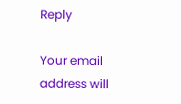Reply

Your email address will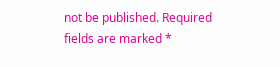not be published. Required fields are marked *